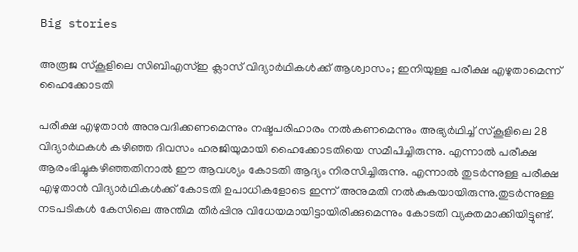Big stories

അരൂജ സ്‌കൂളിലെ സിബിഎസ്ഇ ക്ലാസ് വിദ്യാര്‍ഥികള്‍ക്ക് ആശ്വാസം; ഇനിയുള്ള പരീക്ഷ എഴുതാമെന്ന് ഹൈക്കോടതി

പരീക്ഷ എഴുതാന്‍ അനുവദിക്കണമെന്നും നഷ്ടപരിഹാരം നല്‍കണമെന്നും അഭ്യര്‍ഥിച്ച് സ്‌കൂളിലെ 28 വിദ്യാര്‍ഥകള്‍ കഴിഞ്ഞ ദിവസം ഹരജിയുമായി ഹൈക്കോടതിയെ സമീപിച്ചിരുന്നു. എന്നാല്‍ പരീക്ഷ ആരംഭിച്ചുകഴിഞ്ഞതിനാല്‍ ഈ ആവശ്യം കോടതി ആദ്യം നിരസിച്ചിരുന്നു. എന്നാല്‍ തുടര്‍ന്നുള്ള പരീക്ഷ എഴുതാന്‍ വിദ്യാര്‍ഥികള്‍ക്ക് കോടതി ഉപാധികളോടെ ഇന്ന് അനുമതി നല്‍കുകയായിരുന്നു.തുടര്‍ന്നുള്ള നടപടികള്‍ കേസിലെ അന്തിമ തീര്‍പ്പിനു വിധേയമായിട്ടായിരിക്കുമെന്നും കോടതി വ്യക്തമാക്കിയിട്ടുണ്ട്.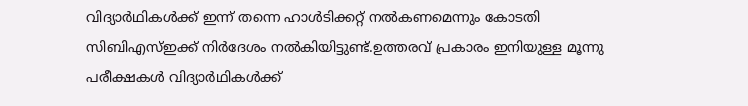വിദ്യാര്‍ഥികള്‍ക്ക് ഇന്ന് തന്നെ ഹാള്‍ടിക്കറ്റ് നല്‍കണമെന്നും കോടതി സിബിഎസ്ഇക്ക് നിര്‍ദേശം നല്‍കിയിട്ടുണ്ട്.ഉത്തരവ് പ്രകാരം ഇനിയുള്ള മൂന്നു പരീക്ഷകള്‍ വിദ്യാര്‍ഥികള്‍ക്ക്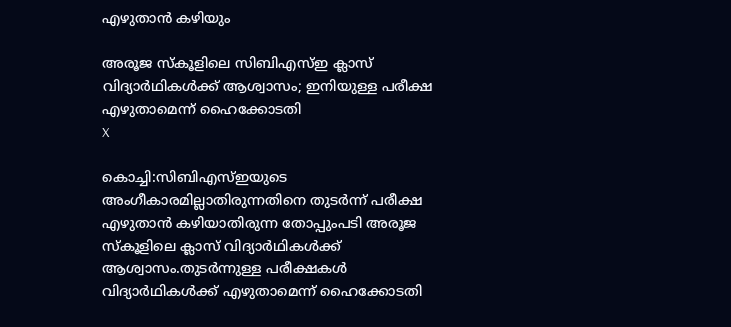എഴുതാന്‍ കഴിയും

അരൂജ സ്‌കൂളിലെ സിബിഎസ്ഇ ക്ലാസ് വിദ്യാര്‍ഥികള്‍ക്ക് ആശ്വാസം; ഇനിയുള്ള പരീക്ഷ എഴുതാമെന്ന് ഹൈക്കോടതി
X

കൊച്ചി:സിബിഎസ്ഇയുടെ അംഗീകാരമില്ലാതിരുന്നതിനെ തുടര്‍ന്ന് പരീക്ഷ എഴുതാന്‍ കഴിയാതിരുന്ന തോപ്പുംപടി അരൂജ സ്‌കൂളിലെ ക്ലാസ് വിദ്യാര്‍ഥികള്‍ക്ക് ആശ്വാസം.തുടര്‍ന്നുള്ള പരീക്ഷകള്‍ വിദ്യാര്‍ഥികള്‍ക്ക് എഴുതാമെന്ന് ഹൈക്കോടതി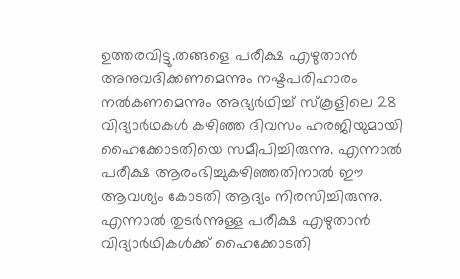ഉത്തരവിട്ടു.തങ്ങളെ പരീക്ഷ എഴുതാന്‍ അനുവദിക്കണമെന്നും നഷ്ടപരിഹാരം നല്‍കണമെന്നും അഭ്യര്‍ഥിച്ച് സ്‌കൂളിലെ 28 വിദ്യാര്‍ഥകള്‍ കഴിഞ്ഞ ദിവസം ഹരജിയുമായി ഹൈക്കോടതിയെ സമീപിച്ചിരുന്നു. എന്നാല്‍ പരീക്ഷ ആരംഭിച്ചുകഴിഞ്ഞതിനാല്‍ ഈ ആവശ്യം കോടതി ആദ്യം നിരസിച്ചിരുന്നു. എന്നാല്‍ തുടര്‍ന്നുള്ള പരീക്ഷ എഴുതാന്‍ വിദ്യാര്‍ഥികള്‍ക്ക് ഹൈക്കോടതി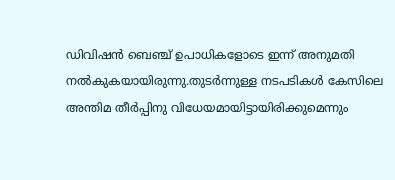ഡിവിഷന്‍ ബെഞ്ച് ഉപാധികളോടെ ഇന്ന് അനുമതി നല്‍കുകയായിരുന്നു.തുടര്‍ന്നുള്ള നടപടികള്‍ കേസിലെ അന്തിമ തീര്‍പ്പിനു വിധേയമായിട്ടായിരിക്കുമെന്നും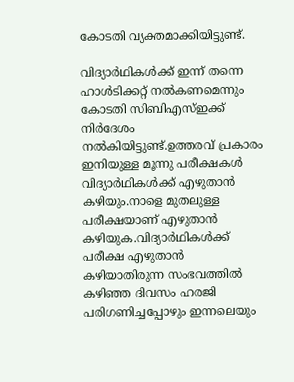കോടതി വ്യക്തമാക്കിയിട്ടുണ്ട്.

വിദ്യാര്‍ഥികള്‍ക്ക് ഇന്ന് തന്നെ ഹാള്‍ടിക്കറ്റ് നല്‍കണമെന്നും കോടതി സിബിഎസ്ഇക്ക് നിര്‍ദേശം നല്‍കിയിട്ടുണ്ട്.ഉത്തരവ് പ്രകാരം ഇനിയുള്ള മൂന്നു പരീക്ഷകള്‍ വിദ്യാര്‍ഥികള്‍ക്ക് എഴുതാന്‍ കഴിയും.നാളെ മുതലുള്ള പരീക്ഷയാണ് എഴുതാന്‍ കഴിയുക.വിദ്യാര്‍ഥികള്‍ക്ക് പരീക്ഷ എഴുതാന്‍ കഴിയാതിരുന്ന സംഭവത്തില്‍ കഴിഞ്ഞ ദിവസം ഹരജി പരിഗണിച്ചപ്പോഴും ഇന്നലെയും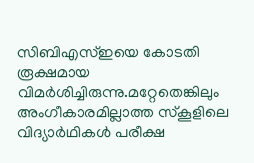സിബിഎസ്ഇയെ കോടതി രൂക്ഷമായ വിമര്‍ശിച്ചിരുന്നു.മറ്റേതെങ്കിലും അംഗീകാരമില്ലാത്ത സ്‌കൂളിലെ വിദ്യാര്‍ഥികള്‍ പരീക്ഷ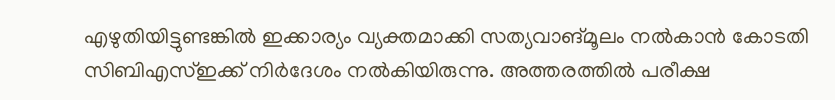എഴുതിയിട്ടുണ്ടങ്കില്‍ ഇക്കാര്യം വ്യക്തമാക്കി സത്യവാങ്മൂലം നല്‍കാന്‍ കോടതി സിബിഎസ്ഇക്ക് നിര്‍ദേശം നല്‍കിയിരുന്നു. അത്തരത്തില്‍ പരീക്ഷ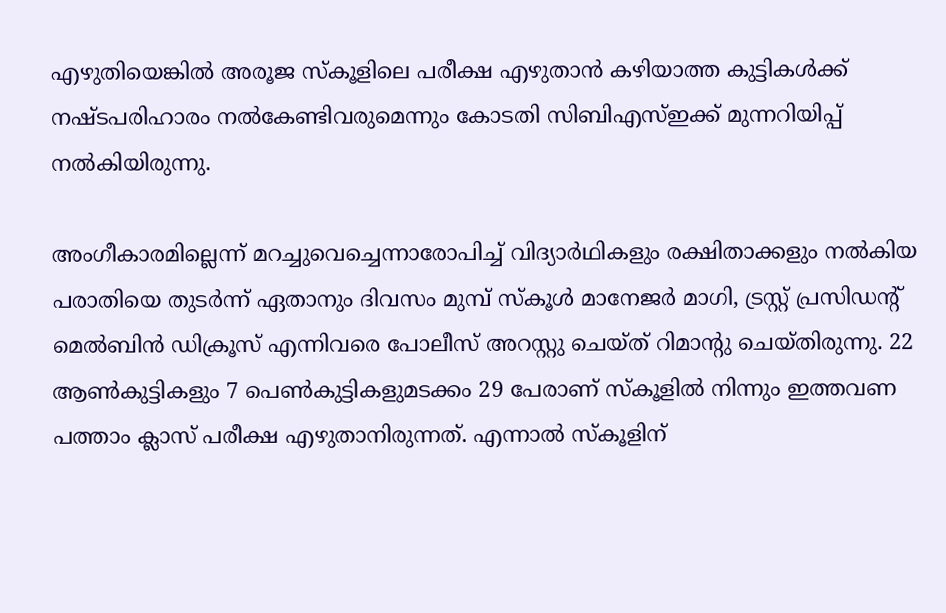എഴുതിയെങ്കില്‍ അരൂജ സ്‌കൂളിലെ പരീക്ഷ എഴുതാന്‍ കഴിയാത്ത കുട്ടികള്‍ക്ക് നഷ്ടപരിഹാരം നല്‍കേണ്ടിവരുമെന്നും കോടതി സിബിഎസ്ഇക്ക് മുന്നറിയിപ്പ് നല്‍കിയിരുന്നു.

അംഗീകാരമില്ലെന്ന് മറച്ചുവെച്ചെന്നാരോപിച്ച് വിദ്യാര്‍ഥികളും രക്ഷിതാക്കളും നല്‍കിയ പരാതിയെ തുടര്‍ന്ന് ഏതാനും ദിവസം മുമ്പ് സ്‌കൂള്‍ മാനേജര്‍ മാഗി, ട്രസ്റ്റ് പ്രസിഡന്റ് മെല്‍ബിന്‍ ഡിക്രൂസ് എന്നിവരെ പോലീസ് അറസ്റ്റു ചെയ്ത് റിമാന്റു ചെയ്തിരുന്നു. 22 ആണ്‍കുട്ടികളും 7 പെണ്‍കുട്ടികളുമടക്കം 29 പേരാണ് സ്‌കൂളില്‍ നിന്നും ഇത്തവണ പത്താം ക്ലാസ് പരീക്ഷ എഴുതാനിരുന്നത്. എന്നാല്‍ സ്‌കൂളിന്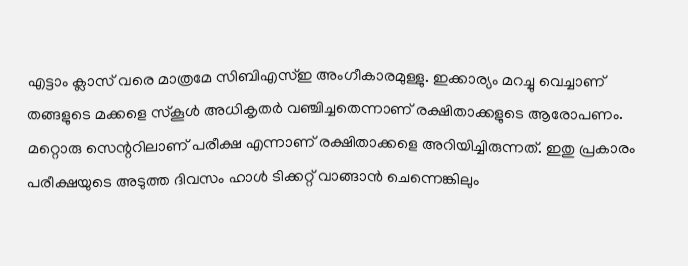എട്ടാം ക്ലാസ് വരെ മാത്രമേ സിബിഎസ്ഇ അംഗീകാരമുള്ളു. ഇക്കാര്യം മറച്ചു വെച്ചാണ് തങ്ങളുടെ മക്കളെ സ്‌കൂള്‍ അധികൃതര്‍ വഞ്ചിച്ചതെന്നാണ് രക്ഷിതാക്കളുടെ ആരോപണം. മറ്റൊരു സെന്ററിലാണ് പരീക്ഷ എന്നാണ് രക്ഷിതാക്കളെ അറിയിച്ചിരുന്നത്. ഇതു പ്രകാരം പരീക്ഷയുടെ അടുത്ത ദിവസം ഹാള്‍ ടിക്കറ്റ് വാങ്ങാന്‍ ചെന്നെങ്കിലും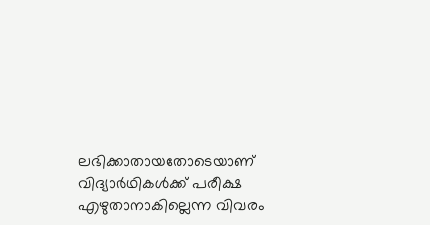ലഭിക്കാതായതോടെയാണ് വിദ്യാര്‍ഥികള്‍ക്ക് പരീക്ഷ എഴുതാനാകില്ലെന്ന വിവരം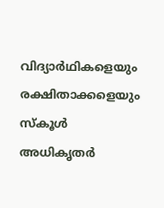വിദ്യാര്‍ഥികളെയും രക്ഷിതാക്കളെയും സ്‌കൂള്‍ അധികൃതര്‍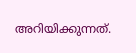അറിയിക്കുന്നത്.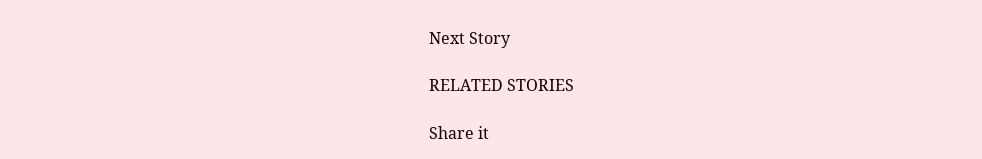Next Story

RELATED STORIES

Share it